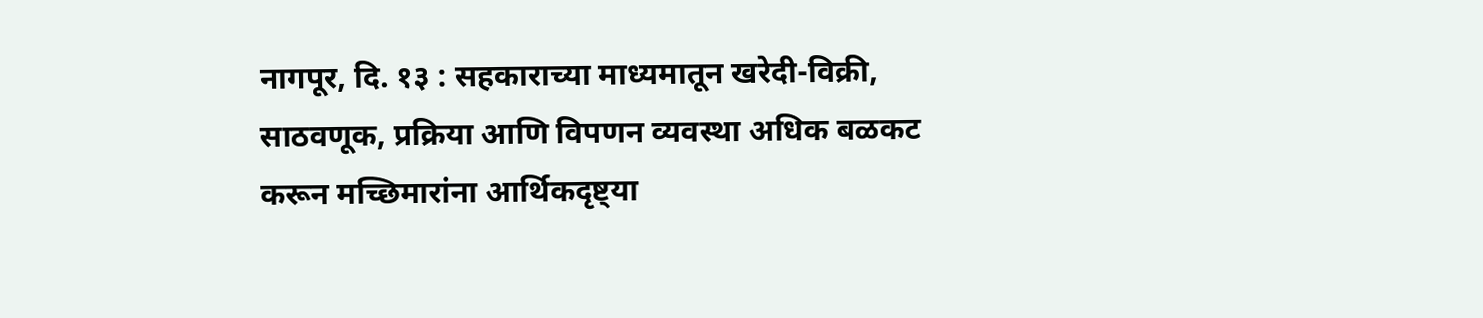नागपूर, दि. १३ : सहकाराच्या माध्यमातून खरेदी-विक्री, साठवणूक, प्रक्रिया आणि विपणन व्यवस्था अधिक बळकट करून मच्छिमारांना आर्थिकदृष्ट्या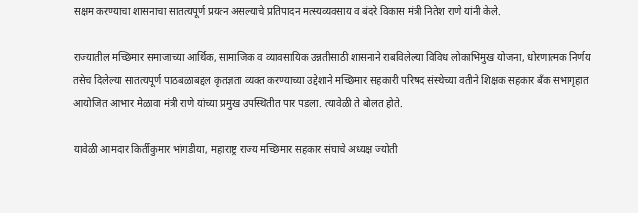सक्षम करण्याचा शासनाचा सातत्यपूर्ण प्रयत्न असल्याचे प्रतिपादन मत्स्यव्यवसाय व बंदरे विकास मंत्री नितेश राणे यांनी केले.

राज्यातील मच्छिमार समाजाच्या आर्थिक, सामाजिक व व्यावसायिक उन्नतीसाठी शासनाने राबविलेल्या विविध लोकाभिमुख योजना, धोरणात्मक निर्णय तसेच दिलेल्या सातत्यपूर्ण पाठबळाबद्दल कृतज्ञता व्यक्त करण्याच्या उद्देशाने मच्छिमार सहकारी परिषद संस्थेच्या वतीने शिक्षक सहकार बँक सभागृहात आयोजित आभार मेळावा मंत्री राणे यांच्या प्रमुख उपस्थितीत पार पडला. त्यावेळी ते बोलत होते.

यावेळी आमदार किर्तीकुमार भांगडीया, महाराष्ट्र राज्य मच्छिमार सहकार संघाचे अध्यक्ष ज्योती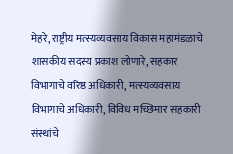मेहरे, राष्ट्रीय मत्स्यव्यवसाय विकास महामंडळाचे शासकीय सदस्य प्रकाश लोणारे, सहकार विभागाचे वरिष्ठ अधिकारी, मत्स्यव्यवसाय विभागाचे अधिकारी, विविध मच्छिमार सहकारी संस्थांचे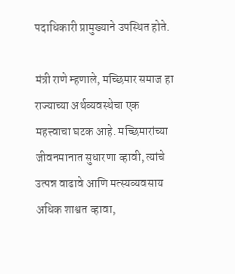पदाधिकारी प्रामुख्याने उपस्थित होते.

मंत्री राणे म्हणाले, मच्छिमार समाज हा राज्याच्या अर्थव्यवस्थेचा एक महत्त्वाचा घटक आहे. मच्छिमारांच्या जीवनमानात सुधारणा व्हावी, त्यांचे उत्पन्न वाढावे आणि मत्स्यव्यवसाय अधिक शाश्वत व्हावा,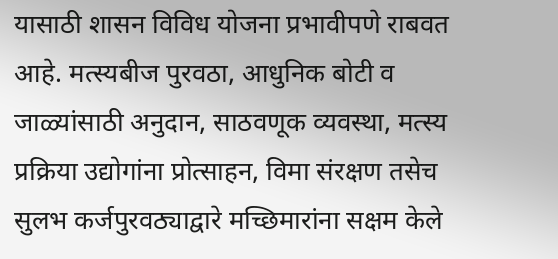यासाठी शासन विविध योजना प्रभावीपणे राबवत आहे. मत्स्यबीज पुरवठा, आधुनिक बोटी व जाळ्यांसाठी अनुदान, साठवणूक व्यवस्था, मत्स्य प्रक्रिया उद्योगांना प्रोत्साहन, विमा संरक्षण तसेच सुलभ कर्जपुरवठ्याद्वारे मच्छिमारांना सक्षम केले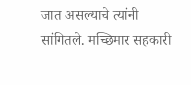जात असल्याचे त्यांनी सांगितले. मच्छिमार सहकारी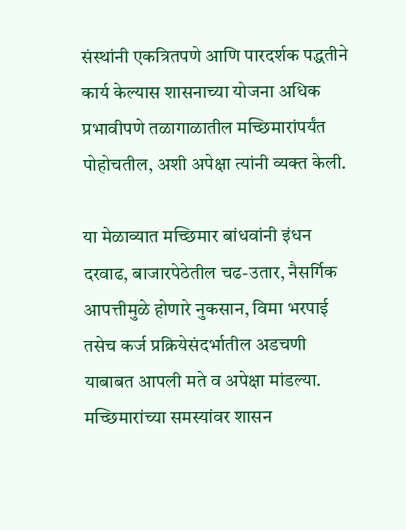संस्थांनी एकत्रितपणे आणि पारदर्शक पद्धतीने कार्य केल्यास शासनाच्या योजना अधिक प्रभावीपणे तळागाळातील मच्छिमारांपर्यंत पोहोचतील, अशी अपेक्षा त्यांनी व्यक्त केली.

या मेळाव्यात मच्छिमार बांधवांनी इंधन दरवाढ, बाजारपेठेतील चढ-उतार, नैसर्गिक आपत्तीमुळे होणारे नुकसान, विमा भरपाई तसेच कर्ज प्रक्रियेसंदर्भातील अडचणी याबाबत आपली मते व अपेक्षा मांडल्या. मच्छिमारांच्या समस्यांवर शासन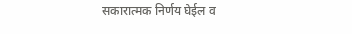सकारात्मक निर्णय घेईल व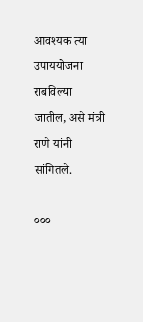आवश्यक त्या उपाययोजना राबविल्या जातील, असे मंत्री राणे यांनी सांगितले.

०००